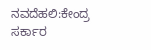ನವದೆಹಲಿ:ಕೇಂದ್ರ ಸರ್ಕಾರ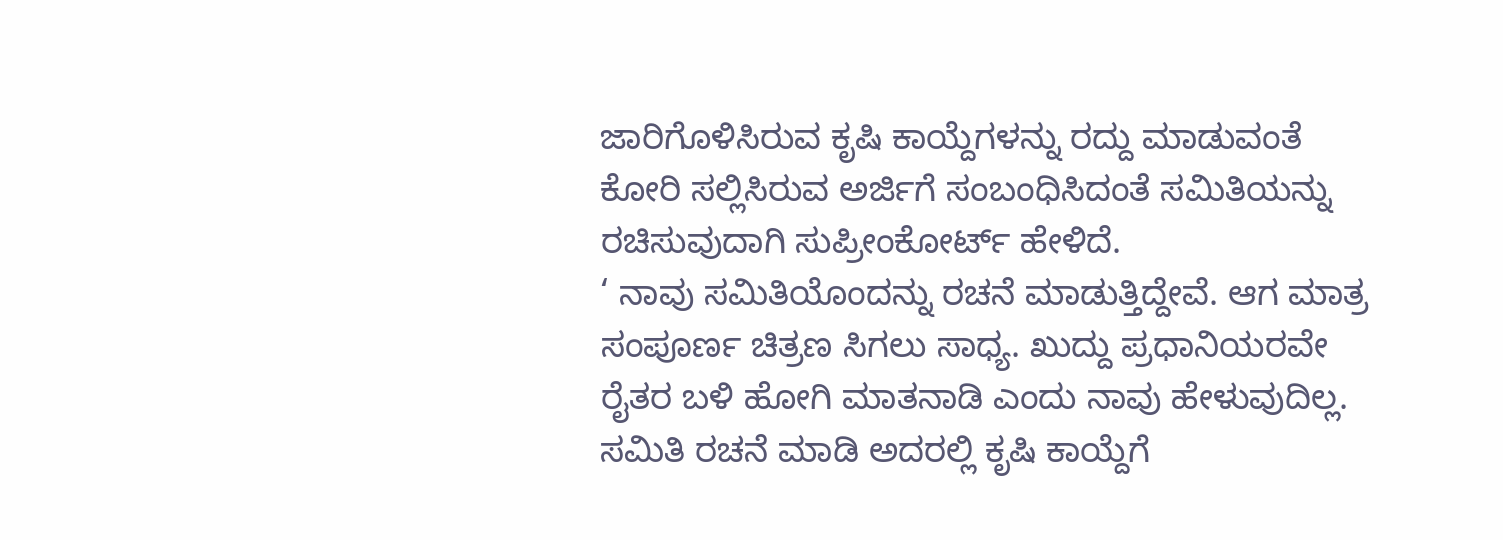ಜಾರಿಗೊಳಿಸಿರುವ ಕೃಷಿ ಕಾಯ್ದೆಗಳನ್ನು ರದ್ದು ಮಾಡುವಂತೆ ಕೋರಿ ಸಲ್ಲಿಸಿರುವ ಅರ್ಜಿಗೆ ಸಂಬಂಧಿಸಿದಂತೆ ಸಮಿತಿಯನ್ನು ರಚಿಸುವುದಾಗಿ ಸುಪ್ರೀಂಕೋರ್ಟ್ ಹೇಳಿದೆ.
‘ ನಾವು ಸಮಿತಿಯೊಂದನ್ನು ರಚನೆ ಮಾಡುತ್ತಿದ್ದೇವೆ. ಆಗ ಮಾತ್ರ ಸಂಪೂರ್ಣ ಚಿತ್ರಣ ಸಿಗಲು ಸಾಧ್ಯ. ಖುದ್ದು ಪ್ರಧಾನಿಯರವೇ ರೈತರ ಬಳಿ ಹೋಗಿ ಮಾತನಾಡಿ ಎಂದು ನಾವು ಹೇಳುವುದಿಲ್ಲ. ಸಮಿತಿ ರಚನೆ ಮಾಡಿ ಅದರಲ್ಲಿ ಕೃಷಿ ಕಾಯ್ದೆಗೆ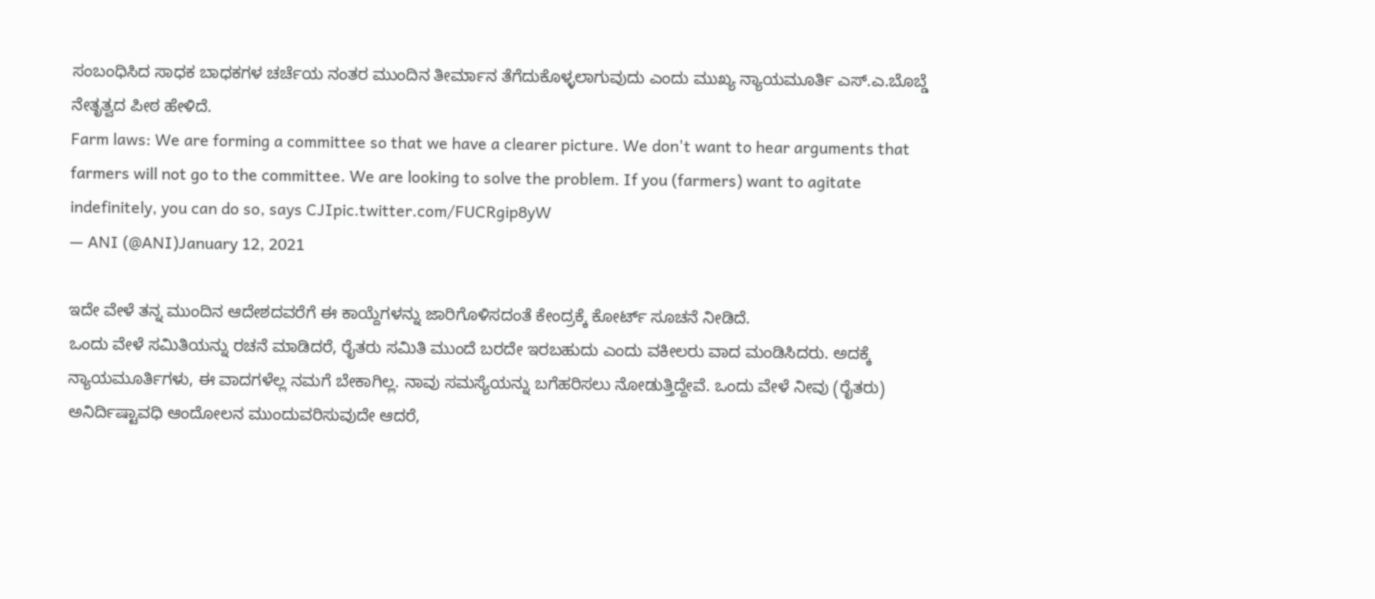ಸಂಬಂಧಿಸಿದ ಸಾಧಕ ಬಾಧಕಗಳ ಚರ್ಚೆಯ ನಂತರ ಮುಂದಿನ ತೀರ್ಮಾನ ತೆಗೆದುಕೊಳ್ಳಲಾಗುವುದು ಎಂದು ಮುಖ್ಯ ನ್ಯಾಯಮೂರ್ತಿ ಎಸ್.ಎ.ಬೊಬ್ಡೆ ನೇತೃತ್ವದ ಪೀಠ ಹೇಳಿದೆ.
Farm laws: We are forming a committee so that we have a clearer picture. We don't want to hear arguments that farmers will not go to the committee. We are looking to solve the problem. If you (farmers) want to agitate indefinitely, you can do so, says CJIpic.twitter.com/FUCRgip8yW
— ANI (@ANI)January 12, 2021

ಇದೇ ವೇಳೆ ತನ್ನ ಮುಂದಿನ ಆದೇಶದವರೆಗೆ ಈ ಕಾಯ್ದೆಗಳನ್ನು ಜಾರಿಗೊಳಿಸದಂತೆ ಕೇಂದ್ರಕ್ಕೆ ಕೋರ್ಟ್ ಸೂಚನೆ ನೀಡಿದೆ.
ಒಂದು ವೇಳೆ ಸಮಿತಿಯನ್ನು ರಚನೆ ಮಾಡಿದರೆ, ರೈತರು ಸಮಿತಿ ಮುಂದೆ ಬರದೇ ಇರಬಹುದು ಎಂದು ವಕೀಲರು ವಾದ ಮಂಡಿಸಿದರು. ಅದಕ್ಕೆ ನ್ಯಾಯಮೂರ್ತಿಗಳು, ಈ ವಾದಗಳೆಲ್ಲ ನಮಗೆ ಬೇಕಾಗಿಲ್ಲ. ನಾವು ಸಮಸ್ಯೆಯನ್ನು ಬಗೆಹರಿಸಲು ನೋಡುತ್ತಿದ್ದೇವೆ. ಒಂದು ವೇಳೆ ನೀವು (ರೈತರು) ಅನಿರ್ದಿಷ್ಟಾವಧಿ ಆಂದೋಲನ ಮುಂದುವರಿಸುವುದೇ ಆದರೆ,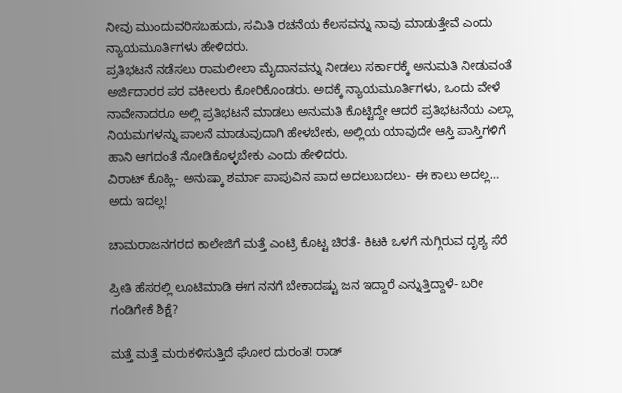ನೀವು ಮುಂದುವರಿಸಬಹುದು, ಸಮಿತಿ ರಚನೆಯ ಕೆಲಸವನ್ನು ನಾವು ಮಾಡುತ್ತೇವೆ ಎಂದು ನ್ಯಾಯಮೂರ್ತಿಗಳು ಹೇಳಿದರು.
ಪ್ರತಿಭಟನೆ ನಡೆಸಲು ರಾಮಲೀಲಾ ಮೈದಾನವನ್ನು ನೀಡಲು ಸರ್ಕಾರಕ್ಕೆ ಅನುಮತಿ ನೀಡುವಂತೆ ಅರ್ಜಿದಾರರ ಪರ ವಕೀಲರು ಕೋರಿಕೊಂಡರು. ಅದಕ್ಕೆ ನ್ಯಾಯಮೂರ್ತಿಗಳು, ಒಂದು ವೇಳೆ ನಾವೇನಾದರೂ ಅಲ್ಲಿ ಪ್ರತಿಭಟನೆ ಮಾಡಲು ಅನುಮತಿ ಕೊಟ್ಟಿದ್ದೇ ಆದರೆ ಪ್ರತಿಭಟನೆಯ ಎಲ್ಲಾ ನಿಯಮಗಳನ್ನು ಪಾಲನೆ ಮಾಡುವುದಾಗಿ ಹೇಳಬೇಕು, ಅಲ್ಲಿಯ ಯಾವುದೇ ಆಸ್ತಿ ಪಾಸ್ತಿಗಳಿಗೆ ಹಾನಿ ಆಗದಂತೆ ನೋಡಿಕೊಳ್ಳಬೇಕು ಎಂದು ಹೇಳಿದರು.
ವಿರಾಟ್ ಕೊಹ್ಲಿ- ಅನುಷ್ಕಾ ಶರ್ಮಾ ಪಾಪುವಿನ ಪಾದ ಅದಲುಬದಲು- ಈ ಕಾಲು ಅದಲ್ಲ… ಅದು ಇದಲ್ಲ!

ಚಾಮರಾಜನಗರದ ಕಾಲೇಜಿಗೆ ಮತ್ತೆ ಎಂಟ್ರಿ ಕೊಟ್ಟ ಚಿರತೆ- ಕಿಟಕಿ ಒಳಗೆ ನುಗ್ಗಿರುವ ದೃಶ್ಯ ಸೆರೆ

ಪ್ರೀತಿ ಹೆಸರಲ್ಲಿ ಲೂಟಿಮಾಡಿ ಈಗ ನನಗೆ ಬೇಕಾದಷ್ಟು ಜನ ಇದ್ದಾರೆ ಎನ್ನುತ್ತಿದ್ದಾಳೆ- ಬರೀ ಗಂಡಿಗೇಕೆ ಶಿಕ್ಷೆ?

ಮತ್ತೆ ಮತ್ತೆ ಮರುಕಳಿಸುತ್ತಿದೆ ಘೋರ ದುರಂತ! ರಾಡ್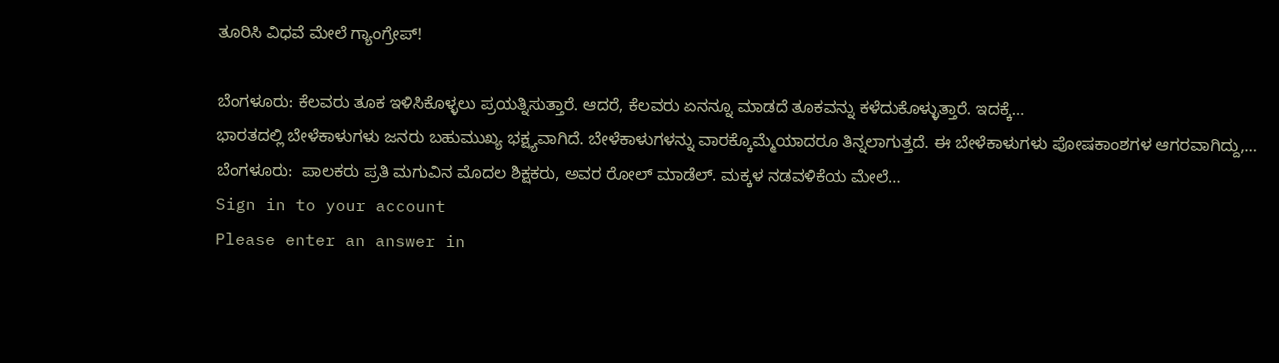ತೂರಿಸಿ ವಿಧವೆ ಮೇಲೆ ಗ್ಯಾಂಗ್ರೇಪ್!

ಬೆಂಗಳೂರು: ಕೆಲವರು ತೂಕ ಇಳಿಸಿಕೊಳ್ಳಲು ಪ್ರಯತ್ನಿಸುತ್ತಾರೆ. ಆದರೆ, ಕೆಲವರು ಏನನ್ನೂ ಮಾಡದೆ ತೂಕವನ್ನು ಕಳೆದುಕೊಳ್ಳುತ್ತಾರೆ. ಇದಕ್ಕೆ…
ಭಾರತದಲ್ಲಿ ಬೇಳೆಕಾಳುಗಳು ಜನರು ಬಹುಮುಖ್ಯ ಭಕ್ಷ್ಯವಾಗಿದೆ. ಬೇಳೆಕಾಳುಗಳನ್ನು ವಾರಕ್ಕೊಮ್ಮೆಯಾದರೂ ತಿನ್ನಲಾಗುತ್ತದೆ. ಈ ಬೇಳೆಕಾಳುಗಳು ಪೋಷಕಾಂಶಗಳ ಆಗರವಾಗಿದ್ದು,…
ಬೆಂಗಳೂರು:  ಪಾಲಕರು ಪ್ರತಿ ಮಗುವಿನ ಮೊದಲ ಶಿಕ್ಷಕರು, ಅವರ ರೋಲ್ ಮಾಡೆಲ್. ಮಕ್ಕಳ ನಡವಳಿಕೆಯ ಮೇಲೆ…
Sign in to your account
Please enter an answer in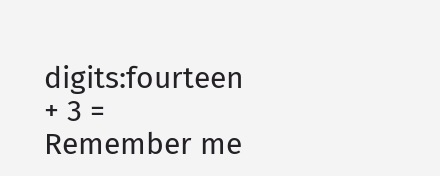digits:fourteen + 3 =
Remember me